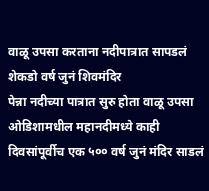वाळू उपसा करताना नदीपात्रात सापडलं शेकडो वर्ष जुनं शिवमंदिर
पेन्ना नदीच्या पात्रात सुरु होता वाळू उपसा
ओडिशामधील महानदीमध्ये काही दिवसांपूर्वीच एक ५०० वर्ष जुनं मंदिर साडलं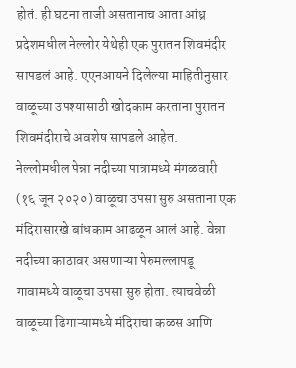होतं. ही घटना ताजी असतानाच आता आंध्र प्रदेशमधील नेल्लोर येथेही एक पुरातन शिवमंदीर सापडलं आहे. एएनआयने दिलेल्या माहितीनुसार वाळूच्या उपश्यासाठी खोदकाम करताना पुरातन शिवमंदीराचे अवशेष सापडले आहेत.
नेल्लोमधील पेन्ना नदीच्या पात्रामध्ये मंगळवारी (१६ जून २०२०) वाळूचा उपसा सुरु असताना एक मंदिरासारखे बांधकाम आढळून आलं आहे. वेन्ना नदीच्या काठावर असणाऱ्या पेरुमल्लापडू गावामध्ये वाळूचा उपसा सुरु होता. त्याचवेळी वाळूच्या ढिगाऱ्यामध्ये मंदिराचा कळस आणि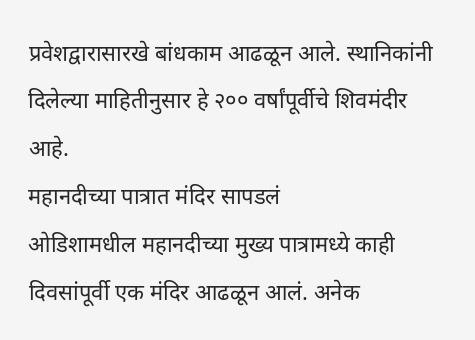प्रवेशद्वारासारखे बांधकाम आढळून आले. स्थानिकांनी दिलेल्या माहितीनुसार हे २०० वर्षांपूर्वीचे शिवमंदीर आहे.
महानदीच्या पात्रात मंदिर सापडलं
ओडिशामधील महानदीच्या मुख्य पात्रामध्ये काही दिवसांपूर्वी एक मंदिर आढळून आलं. अनेक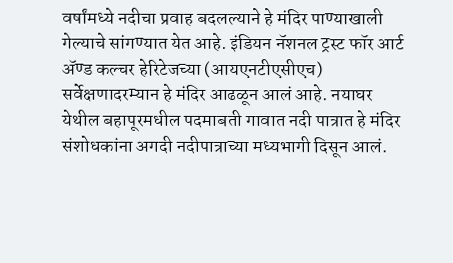वर्षांमध्ये नदीचा प्रवाह बदलल्याने हे मंदिर पाण्याखाली गेल्याचे सांगण्यात येत आहे. इंडियन नॅशनल ट्रस्ट फॉर आर्ट ॲण्ड कल्चर हेरिटेजच्या (आयएनटीएसीएच) सर्वेक्षणादरम्यान हे मंदिर आढळून आलं आहे. नयाघर येथील बहापूरमधील पदमाबती गावात नदी पात्रात हे मंदिर संशोधकांना अगदी नदीपात्राच्या मध्यभागी दिसून आलं.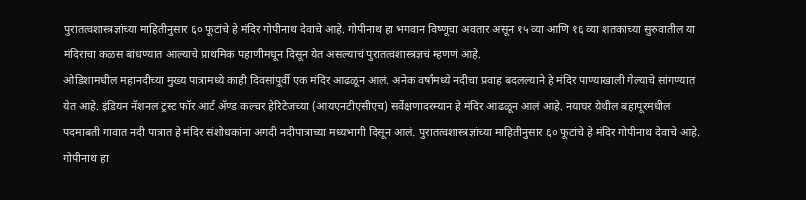पुरातत्वशास्त्रज्ञांच्या माहितीनुसार ६० फूटांचे हे मंदिर गोपीनाथ देवाचे आहे. गोपीनाथ हा भगवान विष्णूचा अवतार असून १५ व्या आणि १६ व्या शतकाच्या सुरुवातील या मंदिराचा कळस बांधण्यात आल्याचे प्राथमिक पहाणीमधून दिसून येत असल्याचं पुरातत्वशास्त्रज्ञचं म्हणणं आहे.
ओडिशामधील महानदीच्या मुख्य पात्रामध्ये काही दिवसांपूर्वी एक मंदिर आढळून आलं. अनेक वर्षांमध्ये नदीचा प्रवाह बदलल्याने हे मंदिर पाण्याखाली गेल्याचे सांगण्यात येत आहे. इंडियन नॅशनल ट्रस्ट फॉर आर्ट ॲण्ड कल्चर हेरिटेजच्या (आयएनटीएसीएच) सर्वेक्षणादरम्यान हे मंदिर आढळून आलं आहे. नयाघर येथील बहापूरमधील पदमाबती गावात नदी पात्रात हे मंदिर संशोधकांना अगदी नदीपात्राच्या मध्यभागी दिसून आलं. पुरातत्वशास्त्रज्ञांच्या माहितीनुसार ६० फूटांचे हे मंदिर गोपीनाथ देवाचे आहे. गोपीनाथ हा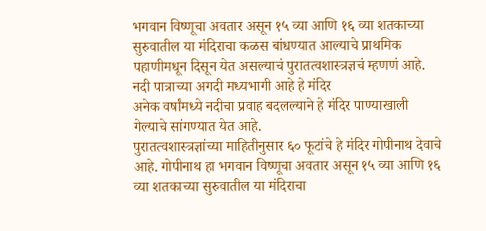भगवान विष्णूचा अवतार असून १५ व्या आणि १६ व्या शतकाच्या सुरुवातील या मंदिराचा कळस बांधण्यात आल्याचे प्राथमिक पहाणीमधून दिसून येत असल्याचं पुरातत्वशास्त्रज्ञचं म्हणणं आहे.
नदी पात्राच्या अगदी मध्यभागी आहे हे मंदिर
अनेक वर्षांमध्ये नदीचा प्रवाह बदलल्याने हे मंदिर पाण्याखाली गेल्याचे सांगण्यात येत आहे.
पुरातत्वशास्त्रज्ञांच्या माहितीनुसार ६० फूटांचे हे मंदिर गोपीनाथ देवाचे आहे. गोपीनाथ हा भगवान विष्णूचा अवतार असून १५ व्या आणि १६ व्या शतकाच्या सुरुवातील या मंदिराचा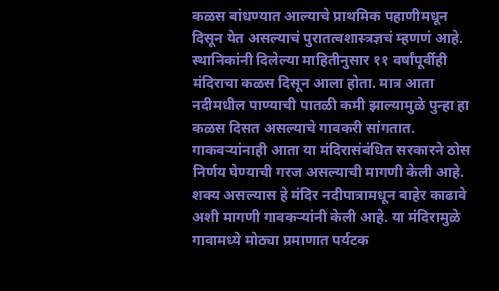कळस बांधण्यात आल्याचे प्राथमिक पहाणीमधून दिसून येत असल्याचं पुरातत्वशास्त्रज्ञचं म्हणणं आहे.
स्थानिकांनी दिलेल्या माहितीनुसार ११ वर्षांपूर्वीही मंदिराचा कळस दिसून आला होता. मात्र आता नदीमधील पाण्याची पातळी कमी झाल्यामुळे पुन्हा हा कळस दिसत असल्याचे गावकरी सांगतात.
गाकवऱ्यांनाही आता या मंदिरासंबंधित सरकारने ठोस निर्णय घेण्याची गरज असल्याची मागणी केली आहे. शक्य असल्यास हे मंदिर नदीपात्रामधून बाहेर काढावे अशी मागणी गावकऱ्यांनी केली आहे. या मंदिरामुळे गावामध्ये मोठ्या प्रमाणात पर्यटक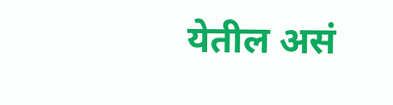येतील असं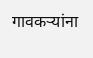गावकऱ्यांना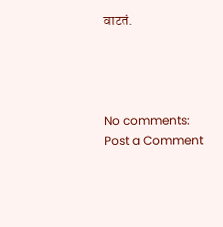वाटतं.




No comments:
Post a Comment